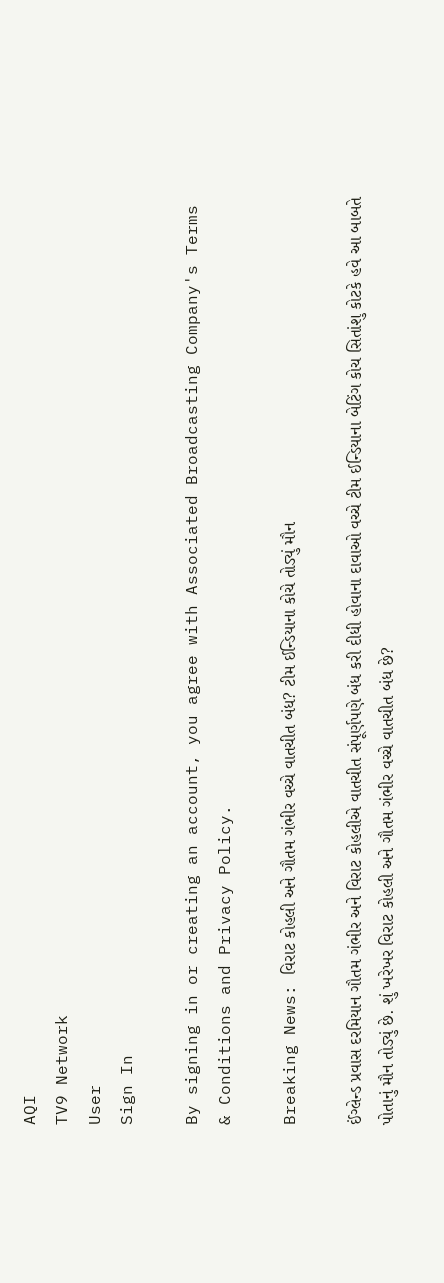AQI
TV9 Network
User
Sign In

By signing in or creating an account, you agree with Associated Broadcasting Company's Terms & Conditions and Privacy Policy.

Breaking News: વિરાટ કોહલી અને ગૌતમ ગંભીર વચ્ચે વાતચીત બંધ? ટીમ ઈન્ડિયાના કોચે તોડ્યું મૌન

ઈંગ્લેન્ડ પ્રવાસ દરમિયાન ગૌતમ ગંભીર અને વિરાટ કોહલીએ વાતચીત સંપૂર્ણપણે બંધ કરી દીધી હોવાના દાવાઓ વચ્ચે ટીમ ઈન્ડિયાના બેટિંગ કોચ સિતાંશુ કોટકે હવે આ બાબતે પોતાનું મૌન તોડ્યું છે. શું ખરેખર વિરાટ કોહલી અને ગૌતમ ગંભીર વચ્ચે વાતચીત બંધ છે?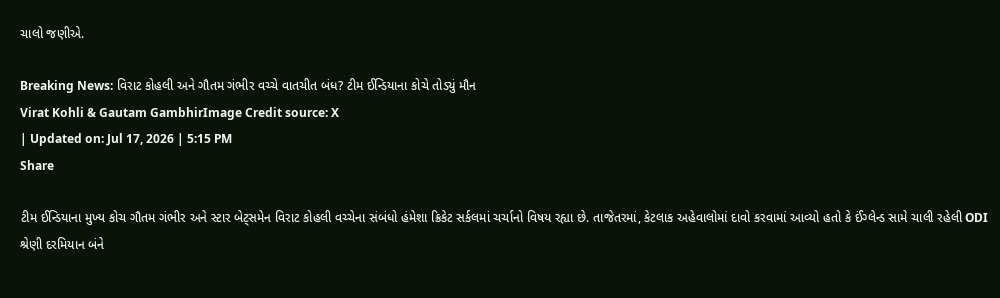ચાલો જણીએ.

Breaking News: વિરાટ કોહલી અને ગૌતમ ગંભીર વચ્ચે વાતચીત બંધ? ટીમ ઈન્ડિયાના કોચે તોડ્યું મૌન
Virat Kohli & Gautam GambhirImage Credit source: X
| Updated on: Jul 17, 2026 | 5:15 PM
Share

ટીમ ઈન્ડિયાના મુખ્ય કોચ ગૌતમ ગંભીર અને સ્ટાર બેટ્સમેન વિરાટ કોહલી વચ્ચેના સંબંધો હંમેશા ક્રિકેટ સર્કલમાં ચર્ચાનો વિષય રહ્યા છે. તાજેતરમાં, કેટલાક અહેવાલોમાં દાવો કરવામાં આવ્યો હતો કે ઈંગ્લેન્ડ સામે ચાલી રહેલી ODI શ્રેણી દરમિયાન બંને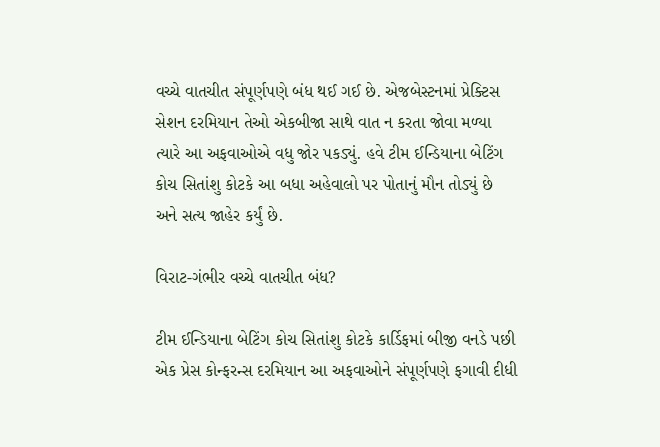વચ્ચે વાતચીત સંપૂર્ણપણે બંધ થઈ ગઈ છે. એજબેસ્ટનમાં પ્રેક્ટિસ સેશન દરમિયાન તેઓ એકબીજા સાથે વાત ન કરતા જોવા મળ્યા ત્યારે આ અફવાઓએ વધુ જોર પકડ્યું. હવે ટીમ ઈન્ડિયાના બેટિંગ કોચ સિતાંશુ કોટકે આ બધા અહેવાલો પર પોતાનું મૌન તોડ્યું છે અને સત્ય જાહેર કર્યું છે.

વિરાટ-ગંભીર વચ્ચે વાતચીત બંધ?

ટીમ ઈન્ડિયાના બેટિંગ કોચ સિતાંશુ કોટકે કાર્ડિફમાં બીજી વનડે પછી એક પ્રેસ કોન્ફરન્સ દરમિયાન આ અફવાઓને સંપૂર્ણપણે ફગાવી દીધી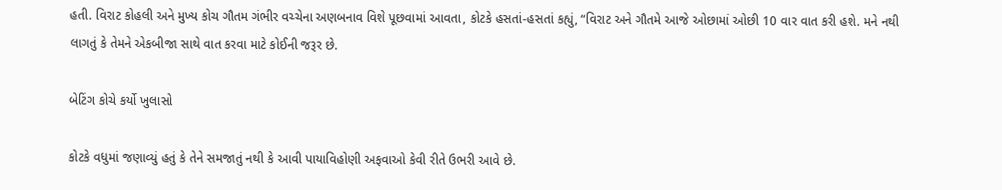હતી. વિરાટ કોહલી અને મુખ્ય કોચ ગૌતમ ગંભીર વચ્ચેના અણબનાવ વિશે પૂછવામાં આવતા, કોટકે હસતાં-હસતાં કહ્યું, “વિરાટ અને ગૌતમે આજે ઓછામાં ઓછી 10 વાર વાત કરી હશે. મને નથી લાગતું કે તેમને એકબીજા સાથે વાત કરવા માટે કોઈની જરૂર છે.

બેટિંગ કોચે કર્યો ખુલાસો

કોટકે વધુમાં જણાવ્યું હતું કે તેને સમજાતું નથી કે આવી પાયાવિહોણી અફવાઓ કેવી રીતે ઉભરી આવે છે.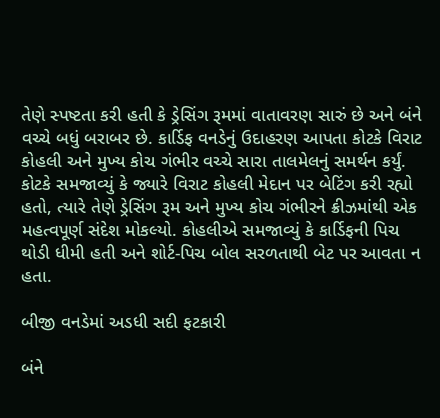તેણે સ્પષ્ટતા કરી હતી કે ડ્રેસિંગ રૂમમાં વાતાવરણ સારું છે અને બંને વચ્ચે બધું બરાબર છે. કાર્ડિફ વનડેનું ઉદાહરણ આપતા કોટકે વિરાટ કોહલી અને મુખ્ય કોચ ગંભીર વચ્ચે સારા તાલમેલનું સમર્થન કર્યું. કોટકે સમજાવ્યું કે જ્યારે વિરાટ કોહલી મેદાન પર બેટિંગ કરી રહ્યો હતો, ત્યારે તેણે ડ્રેસિંગ રૂમ અને મુખ્ય કોચ ગંભીરને ક્રીઝમાંથી એક મહત્વપૂર્ણ સંદેશ મોકલ્યો. કોહલીએ સમજાવ્યું કે કાર્ડિફની પિચ થોડી ધીમી હતી અને શોર્ટ-પિચ બોલ સરળતાથી બેટ પર આવતા ન હતા.

બીજી વનડેમાં અડધી સદી ફટકારી

બંને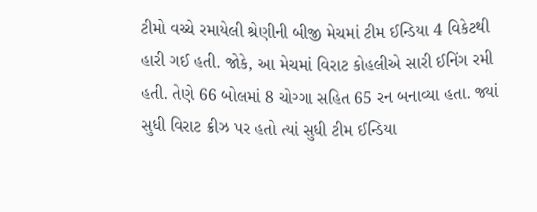ટીમો વચ્ચે રમાયેલી શ્રેણીની બીજી મેચમાં ટીમ ઈન્ડિયા 4 વિકેટથી હારી ગઈ હતી. જોકે, આ મેચમાં વિરાટ કોહલીએ સારી ઈનિંગ રમી હતી. તેણે 66 બોલમાં 8 ચોગ્ગા સહિત 65 રન બનાવ્યા હતા. જ્યાં સુધી વિરાટ ક્રીઝ પર હતો ત્યાં સુધી ટીમ ઈન્ડિયા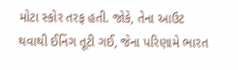મોટા સ્કોર તરફ હતી. જોકે, તેના આઉટ થવાથી ઈનિંગ તૂટી ગઈ, જેના પરિણામે ભારત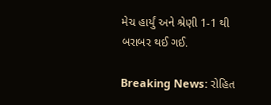મેચ હાર્યું અને શ્રેણી 1-1 થી બરાબર થઈ ગઈ.

Breaking News: રોહિત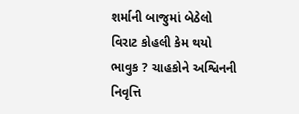શર્માની બાજુમાં બેઠેલો વિરાટ કોહલી કેમ થયો ભાવુક ? ચાહકોને અશ્વિનની નિવૃત્તિ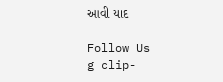આવી યાદ

Follow Us
g clip-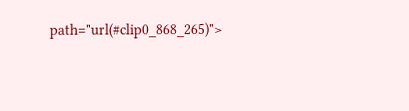path="url(#clip0_868_265)">